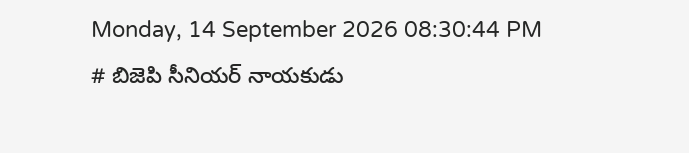Monday, 14 September 2026 08:30:44 PM
# బిజెపి సీనియర్ నాయకుడు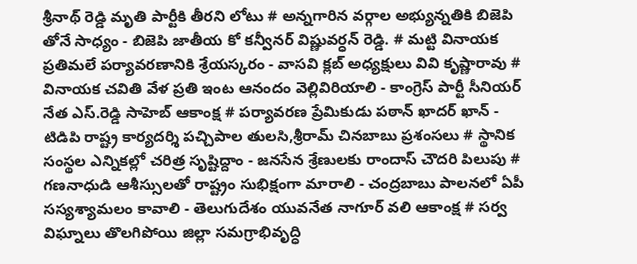శ్రీనాథ్ రెడ్డి మృతి పార్టీకి తీరని లోటు # అన్నగారిన వర్గాల అభ్యున్నతికి బిజెపి తోనే సాధ్యం - బిజెపి జాతీయ కో కన్వీనర్ విష్ణువర్ధన్ రెడ్డి. # మట్టి వినాయక ప్రతిమలే పర్యావరణానికి శ్రేయస్కరం - వాసవి క్లబ్ అధ్యక్షులు వివి కృష్ణారావు # వినాయక చవితి వేళ ప్రతి ఇంట ఆనందం వెల్లివిరియాలి - కాంగ్రెస్ పార్టీ సీనియర్ నేత ఎస్.రెడ్డి సాహెబ్ ఆకాంక్ష # పర్యావరణ ప్రేమికుడు పఠాన్ ఖాదర్ ఖాన్ - టిడిపి రాష్ట్ర కార్యదర్శి పచ్చిపాల తులసి,శ్రీరామ్ చినబాబు ప్రశంసలు # స్థానిక సంస్థల ఎన్నికల్లో చరిత్ర సృష్టిద్దాం - జనసేన శ్రేణులకు రాందాస్ చౌదరి పిలుపు # గణనాధుడి ఆశీస్సులతో రాష్ట్రం సుభిక్షంగా మారాలి - చంద్రబాబు పాలనలో ఏపీ సస్యశ్యామలం కావాలి - తెలుగుదేశం యువనేత నాగూర్ వలి ఆకాంక్ష # సర్వ విఘ్నాలు తొలగిపోయి జిల్లా సమగ్రాభివృద్ధి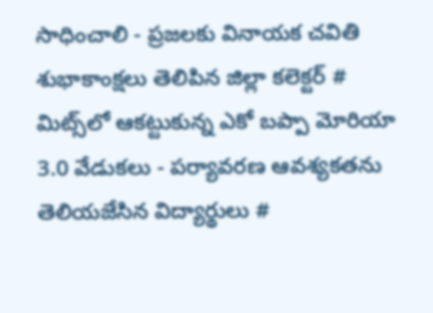సాధించాలి - ప్రజలకు వినాయక చవితి శుభాకాంక్షలు తెలిపిన జిల్లా కలెక్టర్ # మిట్స్‌లో ఆకట్టుకున్న ఎకో బప్పా మోరియా 3.0 వేడుకలు - పర్యావరణ ఆవశ్యకతను తెలియజేసిన విద్యార్థులు #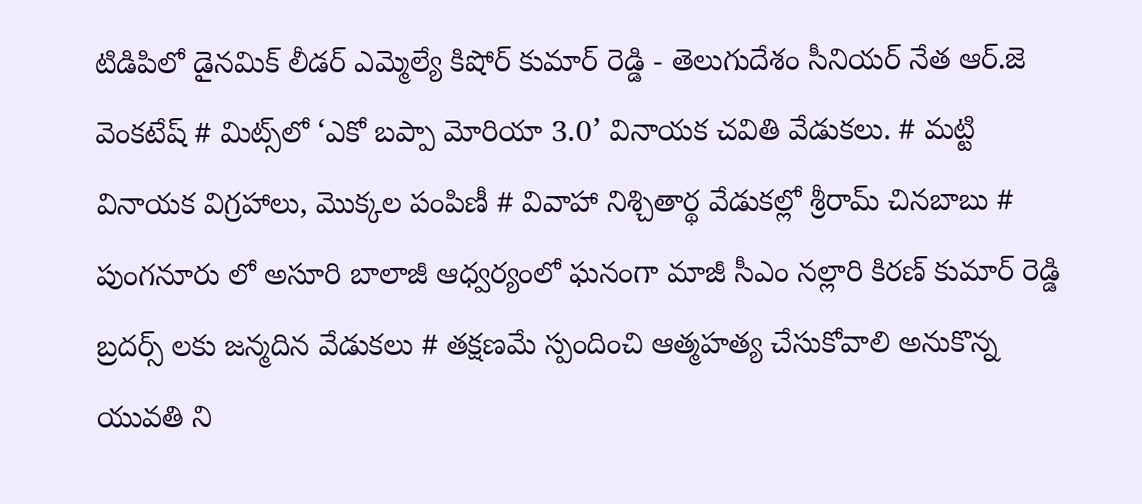టిడిపిలో డైనమిక్ లీడర్ ఎమ్మెల్యే కిషోర్ కుమార్ రెడ్డి - తెలుగుదేశం సీనియర్ నేత ఆర్.జె వెంకటేష్ # మిట్స్‌లో ‘ఎకో బప్పా మోరియా 3.0’ వినాయక చవితి వేడుకలు. # మట్టి వినాయక విగ్రహాలు, మొక్కల పంపిణీ # వివాహా నిశ్చితార్థ వేడుకల్లో శ్రీరామ్ చినబాబు # పుంగనూరు లో అసూరి బాలాజీ ఆధ్వర్యంలో ఘనంగా మాజీ సీఎం నల్లారి కిరణ్ కుమార్ రెడ్డి బ్రదర్స్ లకు జన్మదిన వేడుకలు # తక్షణమే స్పందించి ఆత్మహత్య చేసుకోవాలి అనుకొన్న యువతి ని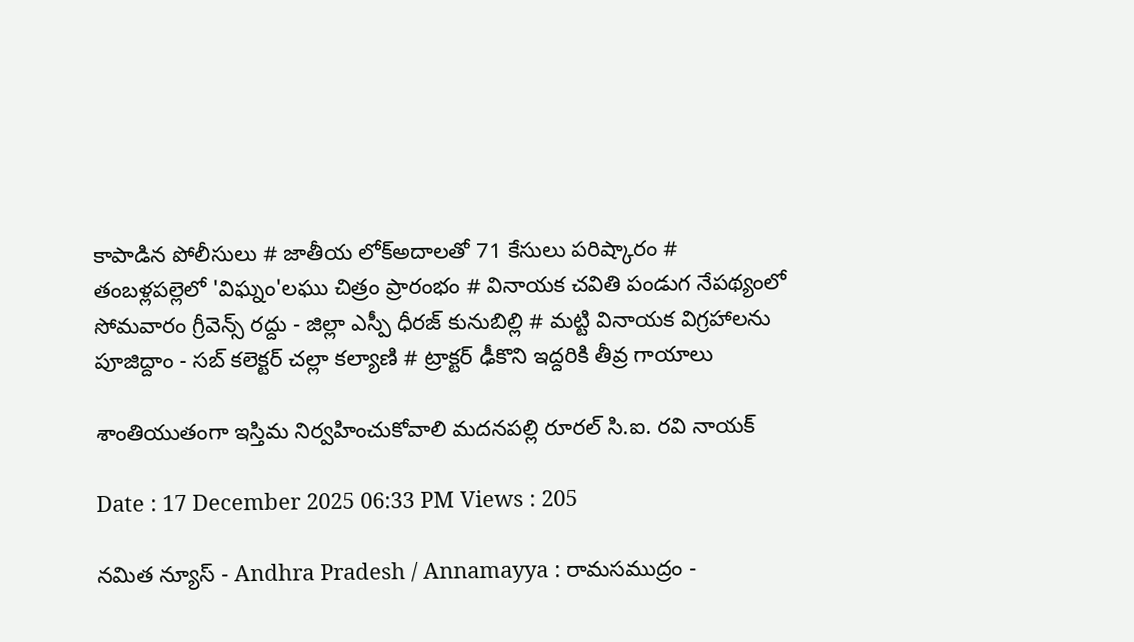కాపాడిన పోలీసులు # జాతీయ లోక్అదాలతో 71 కేసులు పరిష్కారం # తంబళ్లపల్లెలో 'విఘ్నం'లఘు చిత్రం ప్రారంభం # వినాయక చవితి పండుగ నేపథ్యంలో సోమవారం గ్రీవెన్స్ రద్దు - జిల్లా ఎస్పీ ధీరజ్ కునుబిల్లి # మట్టి వినాయక విగ్రహాలను పూజిద్దాం - సబ్ కలెక్టర్ చల్లా కల్యాణి # ట్రాక్టర్ ఢీకొని ఇద్దరికి తీవ్ర గాయాలు

శాంతియుతంగా ఇస్తిమ నిర్వహించుకోవాలి మదనపల్లి రూరల్ సి.ఐ. రవి నాయక్

Date : 17 December 2025 06:33 PM Views : 205

నమిత న్యూస్ - Andhra Pradesh / Annamayya : రామసముద్రం -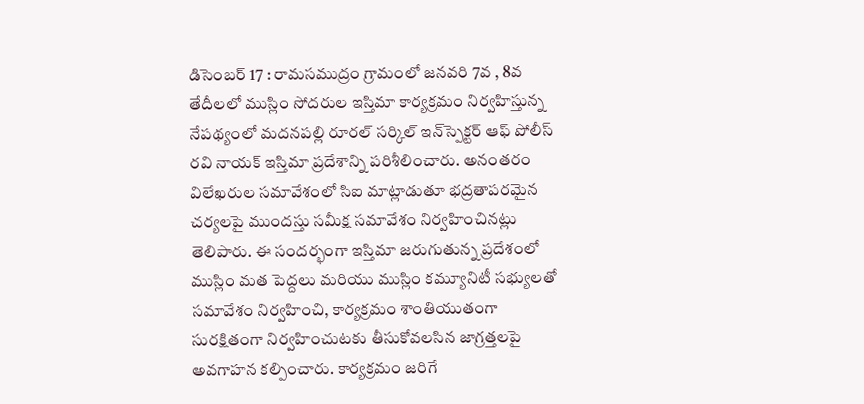డిసెంబర్ 17 : రామసముద్రం గ్రామంలో జనవరి 7వ , 8వ తేదీలలో ముస్లిం సోదరుల ఇస్తిమా కార్యక్రమం నిర్వహిస్తున్న నేపథ్యంలో మదనపల్లి రూరల్ సర్కిల్ ఇన్‌స్పెక్టర్ ఆఫ్ పోలీస్ రవి నాయక్ ఇస్తిమా ప్రదేశాన్ని పరిశీలించారు. అనంతరం విలేఖరుల సమావేశంలో సిఐ మాట్లాడుతూ భద్రతాపరమైన చర్యలపై ముందస్తు సమీక్ష సమావేశం నిర్వహించినట్లు తెలిపారు. ఈ సందర్భంగా ఇస్తిమా జరుగుతున్న ప్రదేశంలో ముస్లిం మత పెద్దలు మరియు ముస్లిం కమ్యూనిటీ సభ్యులతో సమావేశం నిర్వహించి, కార్యక్రమం శాంతియుతంగా సురక్షితంగా నిర్వహించుటకు తీసుకోవలసిన జాగ్రత్తలపై అవగాహన కల్పించారు. కార్యక్రమం జరిగే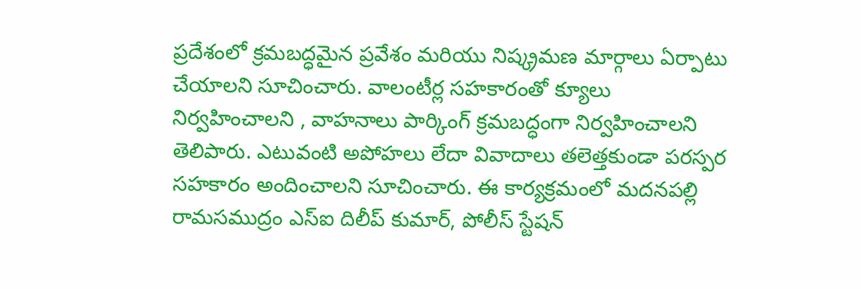ప్రదేశంలో క్రమబద్ధమైన ప్రవేశం మరియు నిష్క్రమణ మార్గాలు ఏర్పాటు చేయాలని సూచించారు. వాలంటీర్ల సహకారంతో క్యూలు నిర్వహించాలని , వాహనాలు పార్కింగ్ క్రమబద్ధంగా నిర్వహించాలని తెలిపారు. ఎటువంటి అపోహలు లేదా వివాదాలు తలెత్తకుండా పరస్పర సహకారం అందించాలని సూచించారు. ఈ కార్యక్రమంలో మదనపల్లి రామసముద్రం ఎస్‌ఐ దిలీప్ కుమార్, పోలీస్ స్టేషన్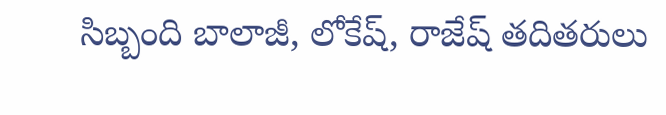సిబ్బంది బాలాజీ, లోకేష్, రాజేష్ తదితరులు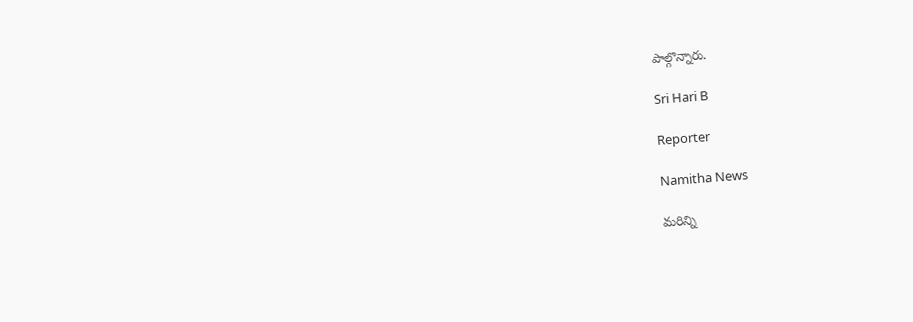పాల్గొన్నారు.

Sri Hari B

Reporter

Namitha News

మరిన్ని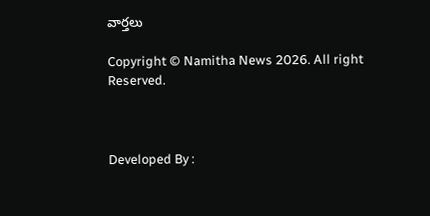వార్తలు

Copyright © Namitha News 2026. All right Reserved.



Developed By :